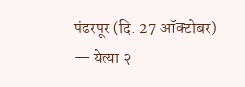पंढरपूर (दि. 27 ऑक्टोबर) — येत्या २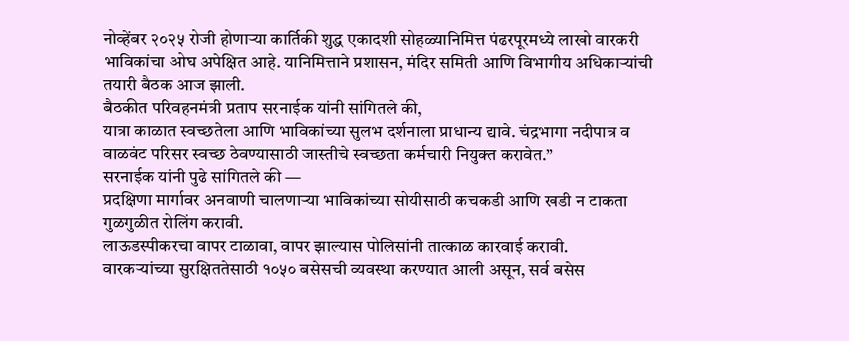नोव्हेंबर २०२५ रोजी होणाऱ्या कार्तिकी शुद्ध एकादशी सोहळ्यानिमित्त पंढरपूरमध्ये लाखो वारकरी भाविकांचा ओघ अपेक्षित आहे. यानिमित्ताने प्रशासन, मंदिर समिती आणि विभागीय अधिकाऱ्यांची तयारी बैठक आज झाली.
बैठकीत परिवहनमंत्री प्रताप सरनाईक यांनी सांगितले की,
यात्रा काळात स्वच्छतेला आणि भाविकांच्या सुलभ दर्शनाला प्राधान्य द्यावे. चंद्रभागा नदीपात्र व वाळवंट परिसर स्वच्छ ठेवण्यासाठी जास्तीचे स्वच्छता कर्मचारी नियुक्त करावेत.”
सरनाईक यांनी पुढे सांगितले की —
प्रदक्षिणा मार्गावर अनवाणी चालणाऱ्या भाविकांच्या सोयीसाठी कचकडी आणि खडी न टाकता गुळगुळीत रोलिंग करावी.
लाऊडस्पीकरचा वापर टाळावा, वापर झाल्यास पोलिसांनी तात्काळ कारवाई करावी.
वारकऱ्यांच्या सुरक्षिततेसाठी १०५० बसेसची व्यवस्था करण्यात आली असून, सर्व बसेस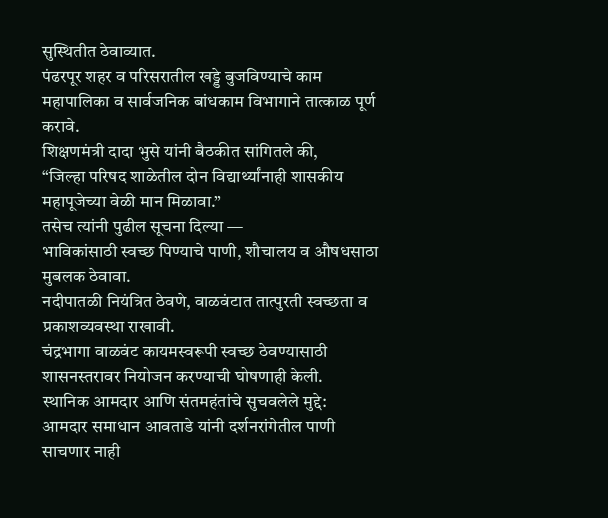सुस्थितीत ठेवाव्यात.
पंढरपूर शहर व परिसरातील खड्डे बुजविण्याचे काम महापालिका व सार्वजनिक बांधकाम विभागाने तात्काळ पूर्ण करावे.
शिक्षणमंत्री दादा भुसे यांनी बैठकीत सांगितले की,
“जिल्हा परिषद शाळेतील दोन विद्यार्थ्यांनाही शासकीय महापूजेच्या वेळी मान मिळावा.”
तसेच त्यांनी पुढील सूचना दिल्या —
भाविकांसाठी स्वच्छ पिण्याचे पाणी, शौचालय व औषधसाठा मुबलक ठेवावा.
नदीपातळी नियंत्रित ठेवणे, वाळवंटात तात्पुरती स्वच्छता व प्रकाशव्यवस्था राखावी.
चंद्रभागा वाळवंट कायमस्वरूपी स्वच्छ ठेवण्यासाठी शासनस्तरावर नियोजन करण्याची घोषणाही केली.
स्थानिक आमदार आणि संतमहंतांचे सुचवलेले मुद्दे:
आमदार समाधान आवताडे यांनी दर्शनरांगेतील पाणी साचणार नाही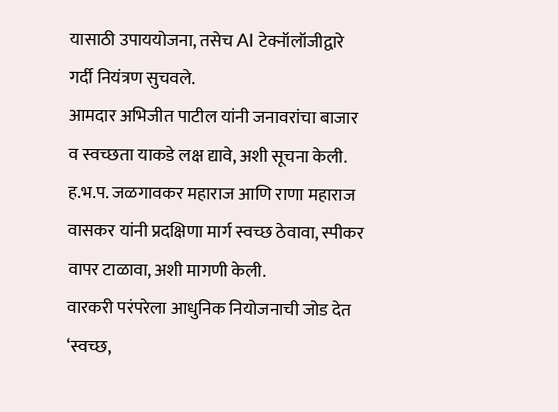यासाठी उपाययोजना, तसेच AI टेक्नॉलॉजीद्वारे गर्दी नियंत्रण सुचवले.
आमदार अभिजीत पाटील यांनी जनावरांचा बाजार व स्वच्छता याकडे लक्ष द्यावे, अशी सूचना केली.
ह.भ.प. जळगावकर महाराज आणि राणा महाराज वासकर यांनी प्रदक्षिणा मार्ग स्वच्छ ठेवावा, स्पीकर वापर टाळावा, अशी मागणी केली.
वारकरी परंपरेला आधुनिक नियोजनाची जोड देत ‘स्वच्छ,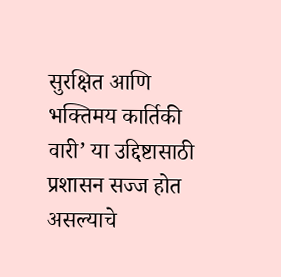सुरक्षित आणि भक्तिमय कार्तिकी वारी’ या उद्दिष्टासाठी प्रशासन सज्ज होत असल्याचे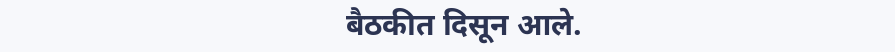बैठकीत दिसून आले.